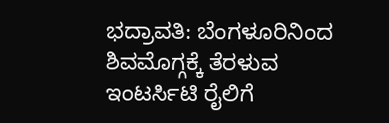ಭದ್ರಾವತಿ: ಬೆಂಗಳೂರಿನಿಂದ ಶಿವಮೊಗ್ಗಕ್ಕೆ ತೆರಳುವ ಇಂಟರ್ಸಿಟಿ ರೈಲಿಗೆ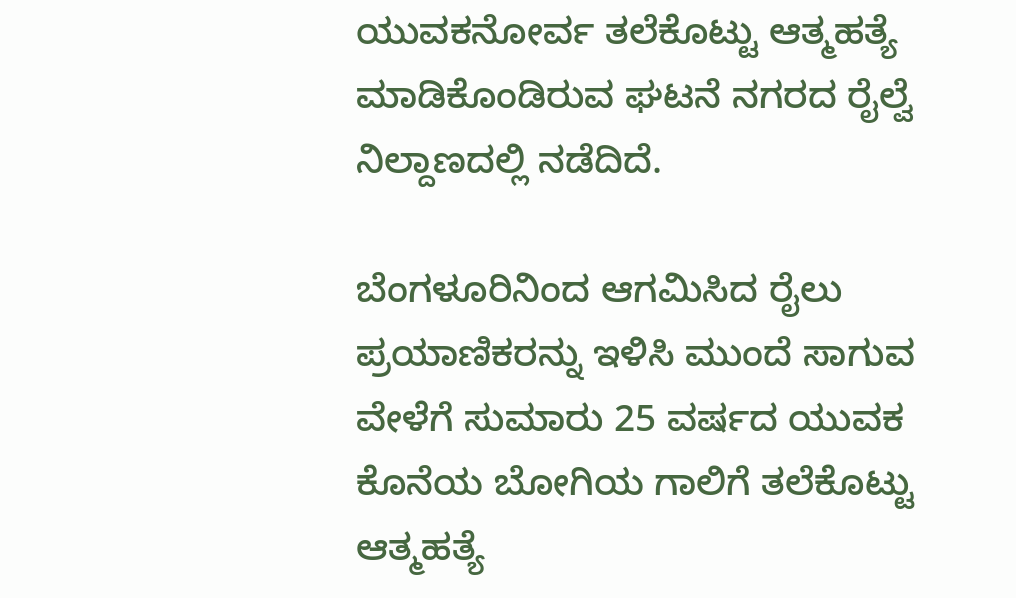ಯುವಕನೋರ್ವ ತಲೆಕೊಟ್ಟು ಆತ್ಮಹತ್ಯೆ ಮಾಡಿಕೊಂಡಿರುವ ಘಟನೆ ನಗರದ ರೈಲ್ವೆ ನಿಲ್ದಾಣದಲ್ಲಿ ನಡೆದಿದೆ.

ಬೆಂಗಳೂರಿನಿಂದ ಆಗಮಿಸಿದ ರೈಲು ಪ್ರಯಾಣಿಕರನ್ನು ಇಳಿಸಿ ಮುಂದೆ ಸಾಗುವ ವೇಳೆಗೆ ಸುಮಾರು 25 ವರ್ಷದ ಯುವಕ ಕೊನೆಯ ಬೋಗಿಯ ಗಾಲಿಗೆ ತಲೆಕೊಟ್ಟು ಆತ್ಮಹತ್ಯೆ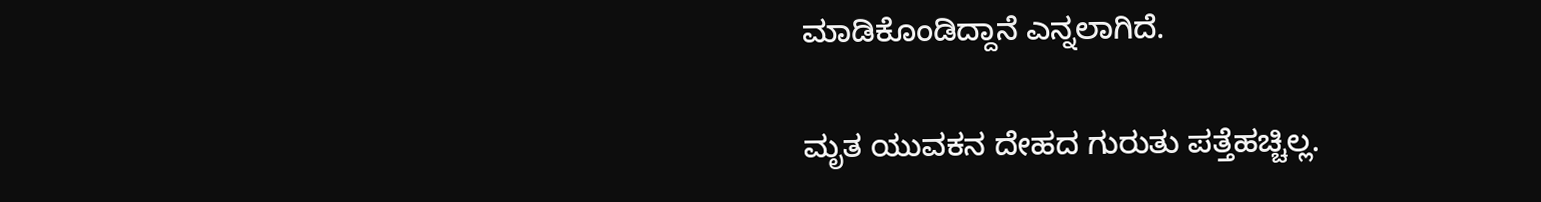ಮಾಡಿಕೊಂಡಿದ್ದಾನೆ ಎನ್ನಲಾಗಿದೆ.

ಮೃತ ಯುವಕನ ದೇಹದ ಗುರುತು ಪತ್ತೆಹಚ್ಚಿಲ್ಲ.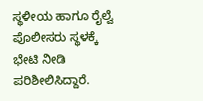ಸ್ಥಳೀಯ ಹಾಗೂ ರೈಲ್ವೆ ಪೊಲೀಸರು ಸ್ಥಳಕ್ಕೆ ಭೇಟಿ ನೀಡಿ ಪರಿಶೀಲಿಸಿದ್ದಾರೆ.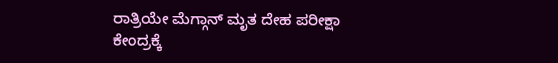ರಾತ್ರಿಯೇ ಮೆಗ್ಗಾನ್ ಮೃತ ದೇಹ ಪರೀಕ್ಷಾ ಕೇಂದ್ರಕ್ಕೆ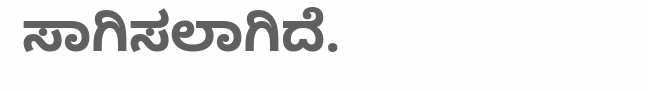ಸಾಗಿಸಲಾಗಿದೆ.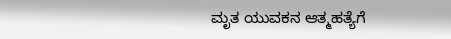ಮೃತ ಯುವಕನ ಆತ್ಮಹತ್ಯೆಗೆ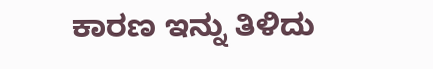ಕಾರಣ ಇನ್ನು ತಿಳಿದು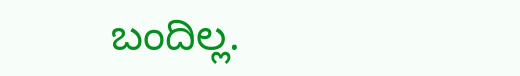ಬಂದಿಲ್ಲ.